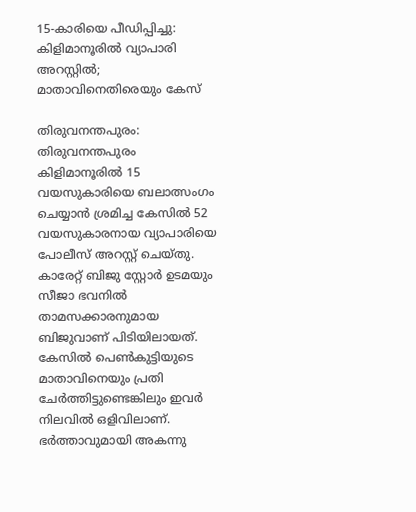15-കാരിയെ പീഡിപ്പിച്ചു: കിളിമാനൂരിൽ വ്യാപാരി അറസ്റ്റിൽ; മാതാവിനെതിരെയും കേസ്

തിരുവനന്തപുരം: തിരുവനന്തപുരം കിളിമാനൂരിൽ 15 വയസുകാരിയെ ബലാത്സംഗം ചെയ്യാൻ ശ്രമിച്ച കേസിൽ 52 വയസുകാരനായ വ്യാപാരിയെ പോലീസ് അറസ്റ്റ് ചെയ്തു. കാരേറ്റ് ബിജു സ്റ്റോർ ഉടമയും സീജാ ഭവനിൽ താമസക്കാരനുമായ ബിജുവാണ് പിടിയിലായത്. കേസിൽ പെൺകുട്ടിയുടെ മാതാവിനെയും പ്രതി ചേർത്തിട്ടുണ്ടെങ്കിലും ഇവർ നിലവിൽ ഒളിവിലാണ്. ഭർത്താവുമായി അകന്നു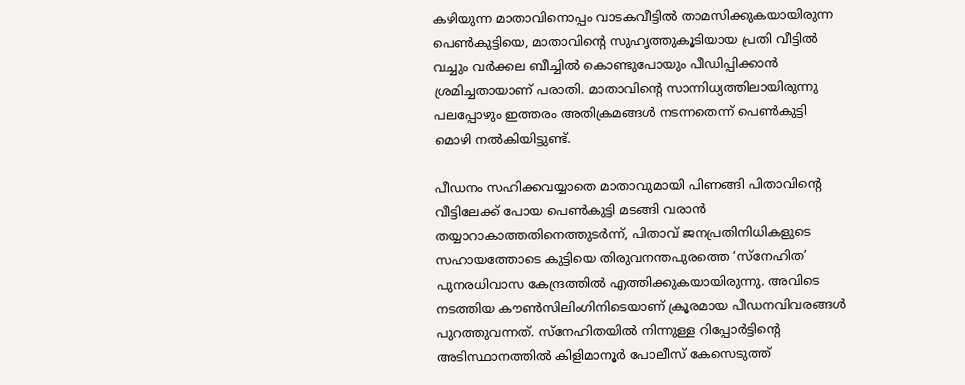കഴിയുന്ന മാതാവിനൊപ്പം വാടകവീട്ടിൽ താമസിക്കുകയായിരുന്ന പെൺകുട്ടിയെ, മാതാവിന്റെ സുഹൃത്തുകൂടിയായ പ്രതി വീട്ടിൽ വച്ചും വർക്കല ബീച്ചിൽ കൊണ്ടുപോയും പീഡിപ്പിക്കാൻ ശ്രമിച്ചതായാണ് പരാതി. മാതാവിന്റെ സാന്നിധ്യത്തിലായിരുന്നു പലപ്പോഴും ഇത്തരം അതിക്രമങ്ങൾ നടന്നതെന്ന് പെൺകുട്ടി മൊഴി നൽകിയിട്ടുണ്ട്.

പീഡനം സഹിക്കവയ്യാതെ മാതാവുമായി പിണങ്ങി പിതാവിന്റെ വീട്ടിലേക്ക് പോയ പെൺകുട്ടി മടങ്ങി വരാൻ തയ്യാറാകാത്തതിനെത്തുടർന്ന്, പിതാവ് ജനപ്രതിനിധികളുടെ സഹായത്തോടെ കുട്ടിയെ തിരുവനന്തപുരത്തെ ‘സ്നേഹിത’ പുനരധിവാസ കേന്ദ്രത്തിൽ എത്തിക്കുകയായിരുന്നു. അവിടെ നടത്തിയ കൗൺസിലിംഗിനിടെയാണ് ക്രൂരമായ പീഡനവിവരങ്ങൾ പുറത്തുവന്നത്. സ്നേഹിതയിൽ നിന്നുള്ള റിപ്പോർട്ടിന്റെ അടിസ്ഥാനത്തിൽ കിളിമാനൂർ പോലീസ് കേസെടുത്ത്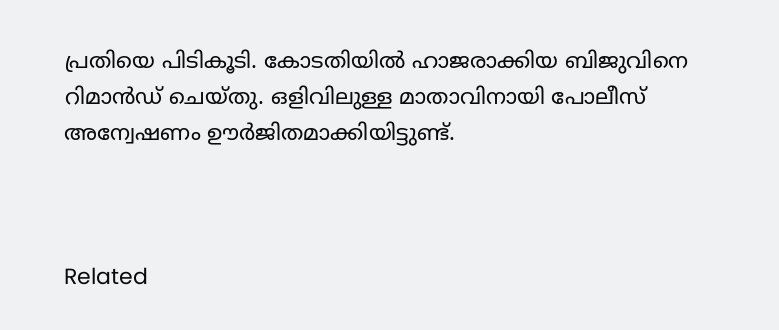പ്രതിയെ പിടികൂടി. കോടതിയിൽ ഹാജരാക്കിയ ബിജുവിനെ റിമാൻഡ് ചെയ്തു. ഒളിവിലുള്ള മാതാവിനായി പോലീസ് അന്വേഷണം ഊർജിതമാക്കിയിട്ടുണ്ട്.



Related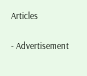Articles

- Advertisement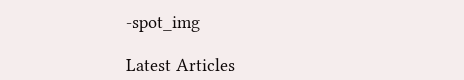-spot_img

Latest Articles